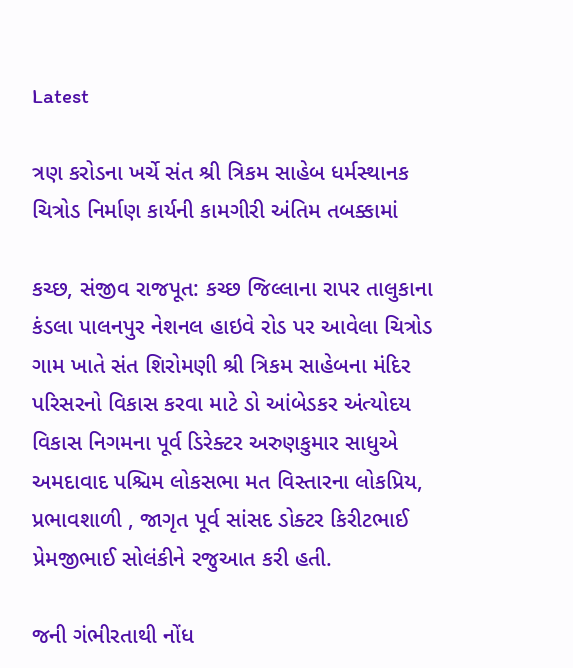Latest

ત્રણ કરોડના ખર્ચે સંત શ્રી ત્રિકમ સાહેબ ધર્મસ્થાનક ચિત્રોડ નિર્માણ કાર્યની કામગીરી અંતિમ તબક્કામાં

કચ્છ, સંજીવ રાજપૂત: કચ્છ જિલ્લાના રાપર તાલુકાના કંડલા પાલનપુર નેશનલ હાઇવે રોડ પર આવેલા ચિત્રોડ ગામ ખાતે સંત શિરોમણી શ્રી ત્રિકમ સાહેબના મંદિર પરિસરનો વિકાસ કરવા માટે ડો આંબેડકર અંત્યોદય વિકાસ નિગમના પૂર્વ ડિરેક્ટર અરુણકુમાર સાધુએ અમદાવાદ પશ્ચિમ લોકસભા મત વિસ્તારના લોકપ્રિય, પ્રભાવશાળી , જાગૃત પૂર્વ સાંસદ ડોક્ટર કિરીટભાઈ પ્રેમજીભાઈ સોલંકીને રજુઆત કરી હતી.

જની ગંભીરતાથી નોંધ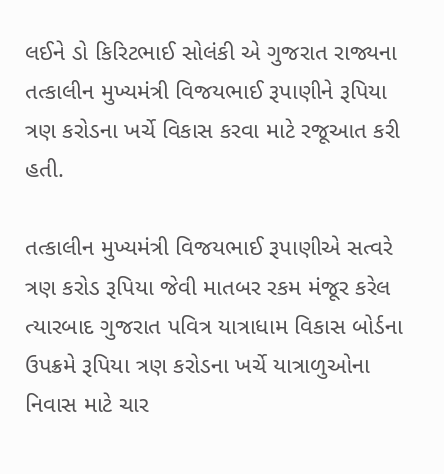લઈને ડો કિરિટભાઈ સોલંકી એ ગુજરાત રાજ્યના તત્કાલીન મુખ્યમંત્રી વિજયભાઈ રૂપાણીને રૂપિયા ત્રણ કરોડના ખર્ચે વિકાસ કરવા માટે રજૂઆત કરી હતી.

તત્કાલીન મુખ્યમંત્રી વિજયભાઈ રૂપાણીએ સત્વરે ત્રણ કરોડ રૂપિયા જેવી માતબર રકમ મંજૂર કરેલ ત્યારબાદ ગુજરાત પવિત્ર યાત્રાધામ વિકાસ બોર્ડના ઉપક્રમે રૂપિયા ત્રણ કરોડના ખર્ચે યાત્રાળુઓના નિવાસ માટે ચાર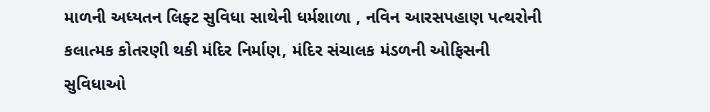માળની અધ્યતન લિફ્ટ સુવિધા સાથેની ધર્મશાળા , નવિન આરસપહાણ પત્થરોની કલાત્મક કોતરણી થકી મંદિર નિર્માણ, મંદિર સંચાલક મંડળની ઓફિસની સુવિધાઓ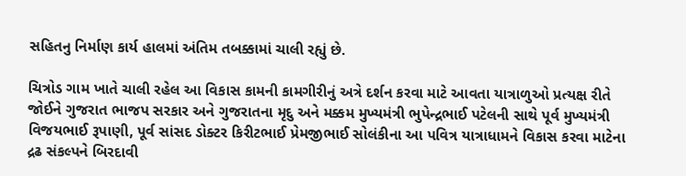સહિતનુ નિર્માણ કાર્ય હાલમાં અંતિમ તબક્કામાં ચાલી રહ્યું છે.

ચિત્રોડ ગામ ખાતે ચાલી રહેલ આ વિકાસ કામની કામગીરીનું અત્રે દર્શન કરવા માટે આવતા યાત્રાળુઓ પ્રત્યક્ષ રીતે જોઈને ગુજરાત ભાજપ સરકાર અને ગુજરાતના મૃદુ અને મક્કમ મુખ્યમંત્રી ભુપેન્દ્રભાઈ પટેલની સાથે પૂર્વ મુખ્યમંત્રી વિજયભાઈ રૂપાણી, પૂર્વ સાંસદ ડોક્ટર કિરીટભાઈ પ્રેમજીભાઈ સોલંકીના આ પવિત્ર યાત્રાધામને વિકાસ કરવા માટેના દ્રઢ સંકલ્પને બિરદાવી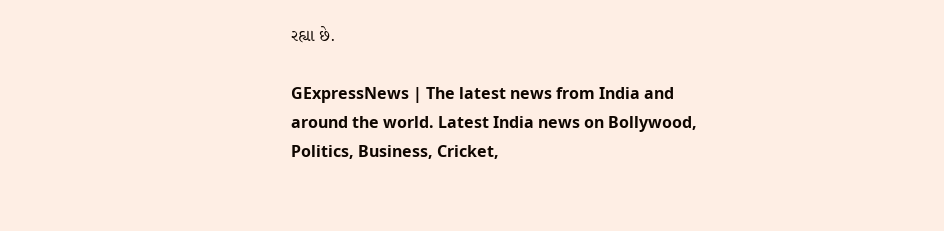રહ્યા છે.

GExpressNews | The latest news from India and around the world. Latest India news on Bollywood, Politics, Business, Cricket,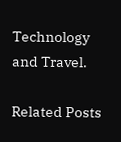Technology and Travel.

Related Posts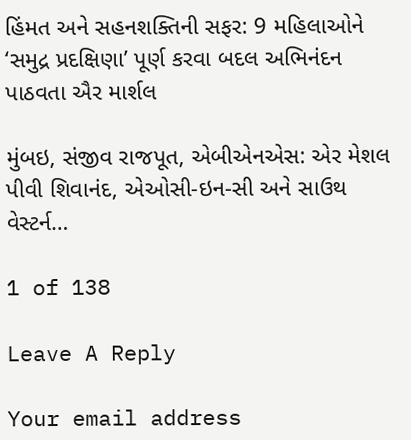હિંમત અને સહનશક્તિની સફર: 9 મહિલાઓને ‘સમુદ્ર પ્રદક્ષિણા’ પૂર્ણ કરવા બદલ અભિનંદન પાઠવતા ઐર માર્શલ

મુંબઇ, સંજીવ રાજપૂત, એબીએનએસ: એર મેશલ પીવી શિવાનંદ, એઓસી-ઇન-સી અને સાઉથ વેસ્ટર્ન…

1 of 138

Leave A Reply

Your email address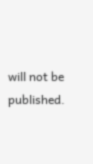will not be published.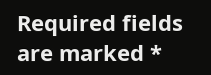Required fields are marked *